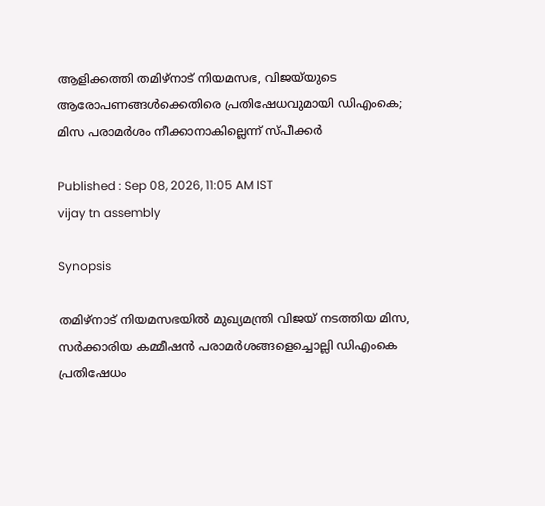ആളിക്കത്തി തമിഴ്‌നാട് നിയമസഭ, വിജയ്‍യുടെ ആരോപണങ്ങൾക്കെതിരെ പ്രതിഷേധവുമായി ഡിഎംകെ; മിസ പരാമർശം നീക്കാനാകില്ലെന്ന് സ്പീക്കർ

Published : Sep 08, 2026, 11:05 AM IST
vijay tn assembly

Synopsis

തമിഴ്‌നാട് നിയമസഭയിൽ മുഖ്യമന്ത്രി വിജയ് നടത്തിയ മിസ, സർക്കാരിയ കമ്മീഷൻ പരാമർശങ്ങളെച്ചൊല്ലി ഡിഎംകെ പ്രതിഷേധം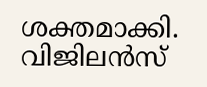ശക്തമാക്കി. വിജിലൻസ്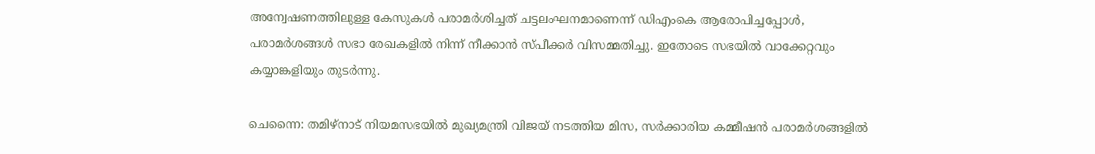അന്വേഷണത്തിലുള്ള കേസുകൾ പരാമർശിച്ചത് ചട്ടലംഘനമാണെന്ന് ഡിഎംകെ ആരോപിച്ചപ്പോൾ, പരാമർശങ്ങൾ സഭാ രേഖകളിൽ നിന്ന് നീക്കാൻ സ്പീക്കർ വിസമ്മതിച്ചു. ഇതോടെ സഭയിൽ വാക്കേറ്റവും കയ്യാങ്കളിയും തുടർന്നു.

ചെന്നൈ: തമിഴ്‌നാട് നിയമസഭയിൽ മുഖ്യമന്ത്രി വിജയ് നടത്തിയ മിസ, സർക്കാരിയ കമ്മീഷൻ പരാമർശങ്ങളിൽ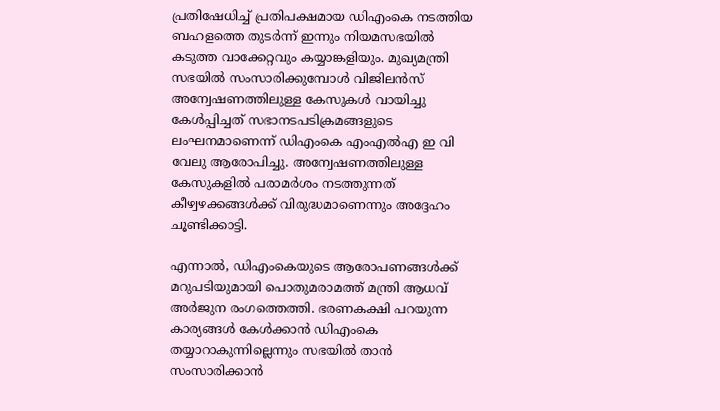പ്രതിഷേധിച്ച് പ്രതിപക്ഷമായ ഡിഎംകെ നടത്തിയ ബഹളത്തെ തുടർന്ന് ഇന്നും നിയമസഭയിൽ കടുത്ത വാക്കേറ്റവും കയ്യാങ്കളിയും. മുഖ്യമന്ത്രി സഭയിൽ സംസാരിക്കുമ്പോൾ വിജിലൻസ് അന്വേഷണത്തിലുള്ള കേസുകൾ വായിച്ചു കേൾപ്പിച്ചത് സഭാനടപടിക്രമങ്ങളുടെ ലംഘനമാണെന്ന് ഡിഎംകെ എംഎൽഎ ഇ വി വേലു ആരോപിച്ചു. അന്വേഷണത്തിലുള്ള കേസുകളിൽ പരാമർശം നടത്തുന്നത് കീഴ്വഴക്കങ്ങൾക്ക് വിരുദ്ധമാണെന്നും അദ്ദേഹം ചൂണ്ടിക്കാട്ടി.

എന്നാൽ, ഡിഎംകെയുടെ ആരോപണങ്ങൾക്ക് മറുപടിയുമായി പൊതുമരാമത്ത് മന്ത്രി ആധവ് അർജുന രംഗത്തെത്തി. ഭരണകക്ഷി പറയുന്ന കാര്യങ്ങൾ കേൾക്കാൻ ഡിഎംകെ തയ്യാറാകുന്നില്ലെന്നും സഭയിൽ താൻ സംസാരിക്കാൻ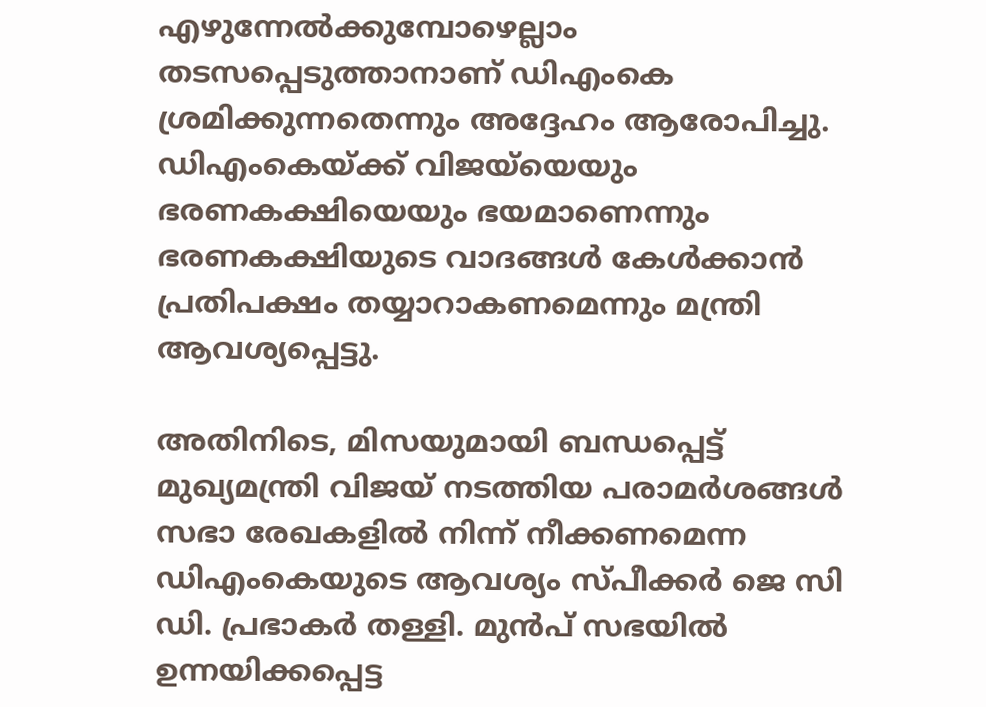എഴുന്നേൽക്കുമ്പോഴെല്ലാം തടസപ്പെടുത്താനാണ് ഡിഎംകെ ശ്രമിക്കുന്നതെന്നും അദ്ദേഹം ആരോപിച്ചു. ഡിഎംകെയ്ക്ക് വിജയ്‍യെയും ഭരണകക്ഷിയെയും ഭയമാണെന്നും ഭരണകക്ഷിയുടെ വാദങ്ങൾ കേൾക്കാൻ പ്രതിപക്ഷം തയ്യാറാകണമെന്നും മന്ത്രി ആവശ്യപ്പെട്ടു.

അതിനിടെ, മിസയുമായി ബന്ധപ്പെട്ട് മുഖ്യമന്ത്രി വിജയ് നടത്തിയ പരാമർശങ്ങൾ സഭാ രേഖകളിൽ നിന്ന് നീക്കണമെന്ന ഡിഎംകെയുടെ ആവശ്യം സ്പീക്കർ ജെ സി ഡി. പ്രഭാകർ തള്ളി. മുൻപ് സഭയിൽ ഉന്നയിക്കപ്പെട്ട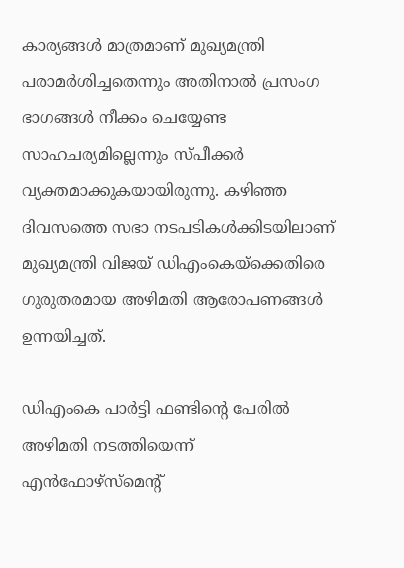കാര്യങ്ങൾ മാത്രമാണ് മുഖ്യമന്ത്രി പരാമർശിച്ചതെന്നും അതിനാൽ പ്രസംഗ ഭാഗങ്ങൾ നീക്കം ചെയ്യേണ്ട സാഹചര്യമില്ലെന്നും സ്പീക്കർ വ്യക്തമാക്കുകയായിരുന്നു. കഴിഞ്ഞ ദിവസത്തെ സഭാ നടപടികൾക്കിടയിലാണ് മുഖ്യമന്ത്രി വിജയ് ഡിഎംകെയ്ക്കെതിരെ ഗുരുതരമായ അഴിമതി ആരോപണങ്ങൾ ഉന്നയിച്ചത്.

ഡിഎംകെ പാർട്ടി ഫണ്ടിന്‍റെ പേരിൽ അഴിമതി നടത്തിയെന്ന് എൻഫോഴ്‌സ്‌മെന്‍റ്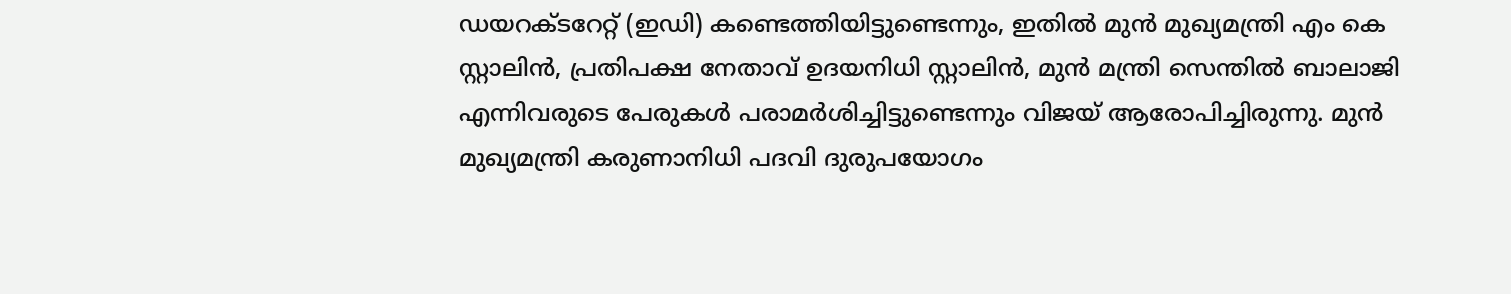ഡയറക്ടറേറ്റ് (ഇഡി) കണ്ടെത്തിയിട്ടുണ്ടെന്നും, ഇതിൽ മുൻ മുഖ്യമന്ത്രി എം കെ സ്റ്റാലിൻ, പ്രതിപക്ഷ നേതാവ് ഉദയനിധി സ്റ്റാലിൻ, മുൻ മന്ത്രി സെന്തിൽ ബാലാജി എന്നിവരുടെ പേരുകൾ പരാമർശിച്ചിട്ടുണ്ടെന്നും വിജയ് ആരോപിച്ചിരുന്നു. മുൻ മുഖ്യമന്ത്രി കരുണാനിധി പദവി ദുരുപയോഗം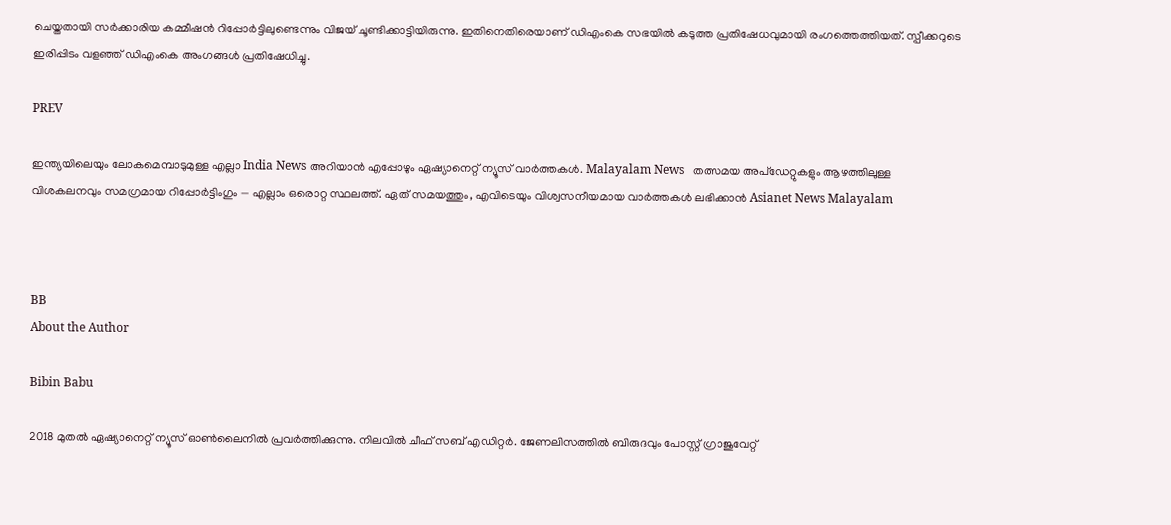ചെയ്തതായി സർക്കാരിയ കമ്മീഷൻ റിപ്പോർട്ടിലുണ്ടെന്നും വിജയ് ചൂണ്ടിക്കാട്ടിയിരുന്നു. ഇതിനെതിരെയാണ് ഡിഎംകെ സഭയിൽ കടുത്ത പ്രതിഷേധവുമായി രംഗത്തെത്തിയത്. സ്പീക്കറുടെ ഇരിപ്പിടം വളഞ്ഞ് ഡിഎംകെ അംഗങ്ങൾ പ്രതിഷേധിച്ചു.

PREV

ഇന്ത്യയിലെയും ലോകമെമ്പാടുമുള്ള എല്ലാ India News അറിയാൻ എപ്പോഴും ഏഷ്യാനെറ്റ് ന്യൂസ് വാർത്തകൾ. Malayalam News   തത്സമയ അപ്‌ഡേറ്റുകളും ആഴത്തിലുള്ള വിശകലനവും സമഗ്രമായ റിപ്പോർട്ടിംഗും — എല്ലാം ഒരൊറ്റ സ്ഥലത്ത്. ഏത് സമയത്തും, എവിടെയും വിശ്വസനീയമായ വാർത്തകൾ ലഭിക്കാൻ Asianet News Malayalam



BB
About the Author

Bibin Babu

2018 മുതല്‍ ഏഷ്യാനെറ്റ് ന്യൂസ് ഓണ്‍ലൈനില്‍ പ്രവര്‍ത്തിക്കുന്നു. നിലവില്‍ ചീഫ് സബ് എഡിറ്റർ. ജേണലിസത്തില്‍ ബിരുദവും പോസ്റ്റ് ഗ്രാജുവേറ്റ്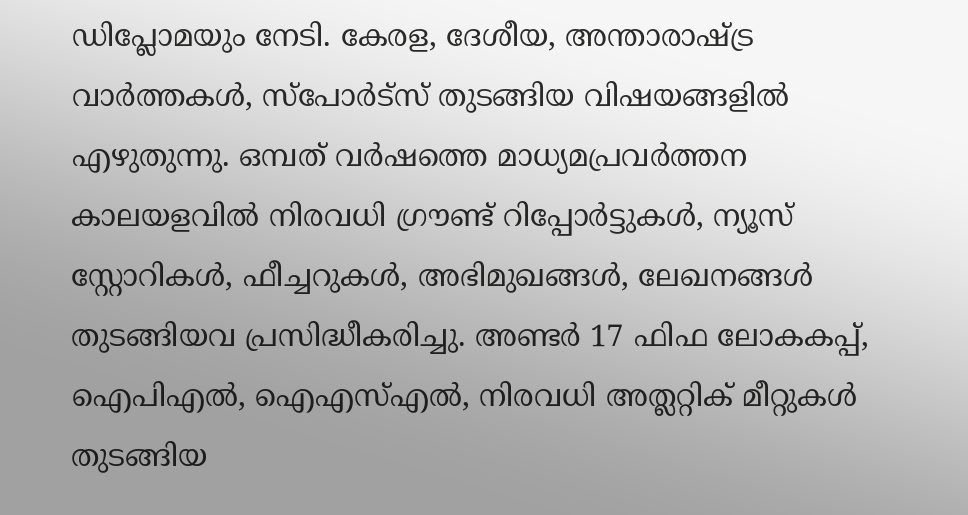ഡിപ്ലോമയും നേടി. കേരള, ദേശീയ, അന്താരാഷ്ട്ര വാര്‍ത്തകള്‍, സ്പോര്‍ട്സ് തുടങ്ങിയ വിഷയങ്ങളില്‍ എഴുതുന്നു. ഒമ്പത് വര്‍ഷത്തെ മാധ്യമപ്രവര്‍ത്തന കാലയളവില്‍ നിരവധി ഗ്രൗണ്ട് റിപ്പോര്‍ട്ടുകള്‍, ന്യൂസ് സ്റ്റോറികള്‍, ഫീച്ചറുകള്‍, അഭിമുഖങ്ങള്‍, ലേഖനങ്ങള്‍ തുടങ്ങിയവ പ്രസിദ്ധീകരിച്ചു. അണ്ടര്‍ 17 ഫിഫ ലോകകപ്പ്, ഐപിഎൽ, ഐഎസ്എൽ, നിരവധി അത്ലറ്റിക് മീറ്റുകൾ തുടങ്ങിയ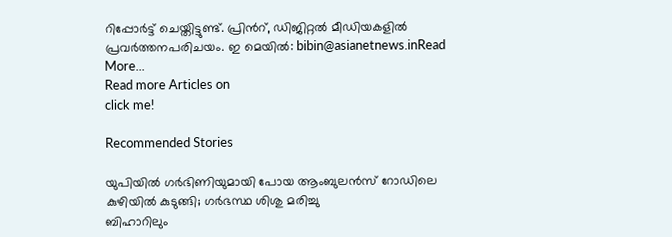റിപ്പോര്‍ട്ട് ചെയ്തിട്ടുണ്ട്. പ്രിന്‍റ്, ഡിജിറ്റല്‍ മീഡിയകളില്‍ പ്രവര്‍ത്തനപരിചയം. ഇ മെയില്‍: bibin@asianetnews.inRead More...
Read more Articles on
click me!

Recommended Stories

യുപിയിൽ ഗർഭിണിയുമായി പോയ ആംബുലൻസ് റോഡിലെ കുഴിയിൽ കുടുങ്ങി; ഗർഭസ്ഥ ശിശു മരിച്ചു
ബിഹാറിലും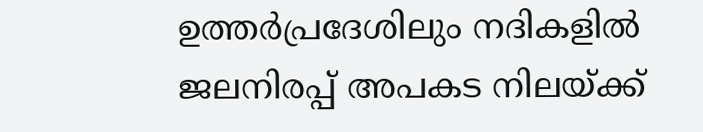ഉത്തർപ്രദേശിലും നദികളിൽ ജലനിരപ്പ് അപകട നിലയ്ക്ക്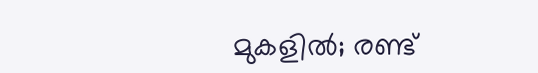മുകളിൽ; രണ്ട്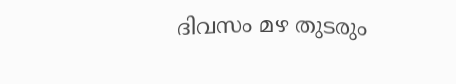ദിവസം മഴ തുടരും